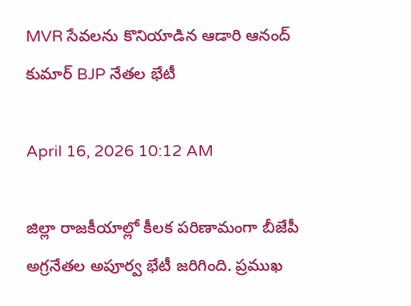MVR సేవలను కొనియాడిన ఆడారి ఆనంద్ కుమార్ BJP నేతల భేటీ

April 16, 2026 10:12 AM

జిల్లా రాజకీయాల్లో కీలక పరిణామంగా బీజేపీ అగ్రనేతల అపూర్వ భేటీ జరిగింది. ప్రముఖ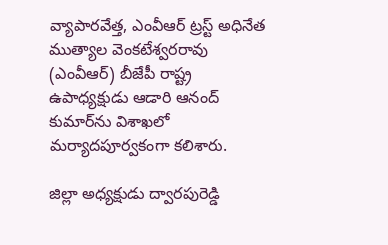వ్యాపారవేత్త, ఎంవీఆర్ ట్రస్ట్ అధినేత ముత్యాల వెంకటేశ్వరరావు (ఎంవీఆర్) బీజేపీ రాష్ట్ర ఉపాధ్యక్షుడు ఆడారి ఆనంద్ కుమార్‌ను విశాఖలో మర్యాదపూర్వకంగా కలిశారు.

జిల్లా అధ్యక్షుడు ద్వారపురెడ్డి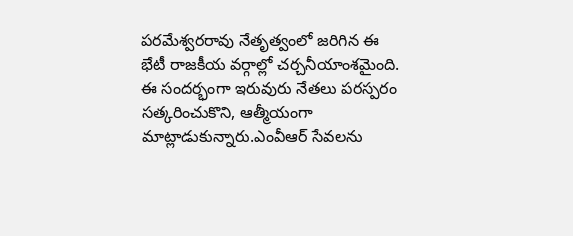పరమేశ్వరరావు నేతృత్వంలో జరిగిన ఈ భేటీ రాజకీయ వర్గాల్లో చర్చనీయాంశమైంది. ఈ సందర్భంగా ఇరువురు నేతలు పరస్పరం సత్కరించుకొని, ఆత్మీయంగా మాట్లాడుకున్నారు.ఎంవీఆర్ సేవలను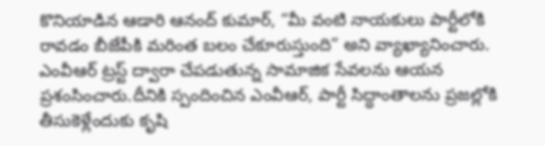కొనియాడిన ఆడారి ఆనంద్ కుమార్, “మీ వంటి నాయకులు పార్టీలోకి రావడం బీజేపీకి మరింత బలం చేకూరుస్తుంది” అని వ్యాఖ్యానించారు. ఎంవీఆర్ ట్రస్ట్ ద్వారా చేపడుతున్న సామాజిక సేవలను ఆయన ప్రశంసించారు.దీనికి స్పందించిన ఎంవీఆర్, పార్టీ సిద్ధాంతాలను ప్రజల్లోకి తీసుకెళ్లేందుకు కృషి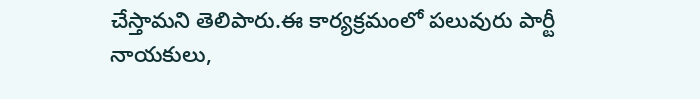చేస్తామని తెలిపారు.ఈ కార్యక్రమంలో పలువురు పార్టీ నాయకులు,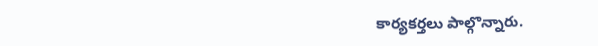కార్యకర్తలు పాల్గొన్నారు.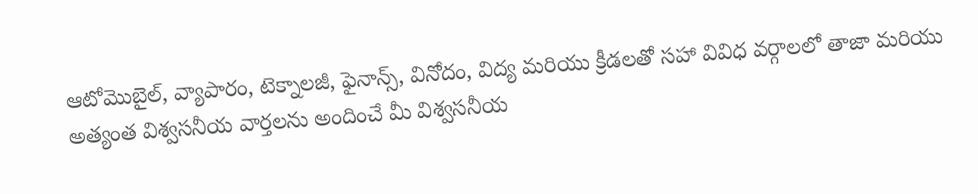ఆటోమొబైల్, వ్యాపారం, టెక్నాలజీ, ఫైనాన్స్, వినోదం, విద్య మరియు క్రీడలతో సహా వివిధ వర్గాలలో తాజా మరియు అత్యంత విశ్వసనీయ వార్తలను అందించే మీ విశ్వసనీయ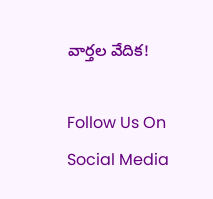వార్తల వేదిక!

Follow Us On Social Media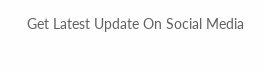Get Latest Update On Social Media